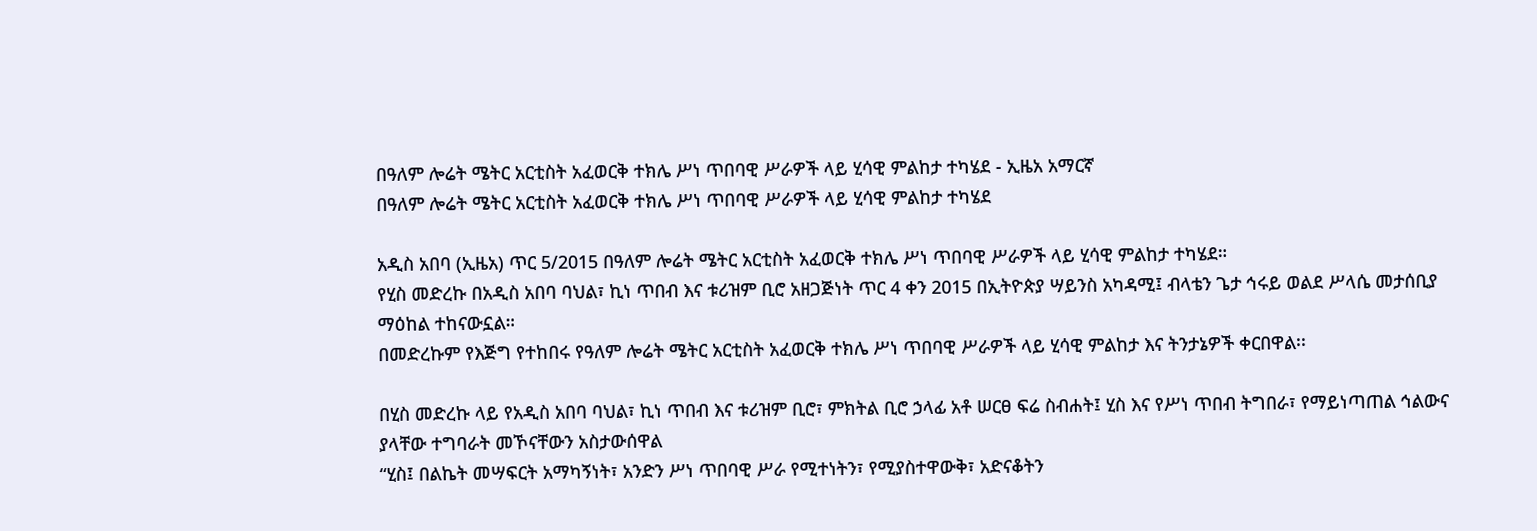በዓለም ሎሬት ሜትር አርቲስት አፈወርቅ ተክሌ ሥነ ጥበባዊ ሥራዎች ላይ ሂሳዊ ምልከታ ተካሄደ - ኢዜአ አማርኛ
በዓለም ሎሬት ሜትር አርቲስት አፈወርቅ ተክሌ ሥነ ጥበባዊ ሥራዎች ላይ ሂሳዊ ምልከታ ተካሄደ

አዲስ አበባ (ኢዜአ) ጥር 5/2015 በዓለም ሎሬት ሜትር አርቲስት አፈወርቅ ተክሌ ሥነ ጥበባዊ ሥራዎች ላይ ሂሳዊ ምልከታ ተካሄደ።
የሂስ መድረኩ በአዲስ አበባ ባህል፣ ኪነ ጥበብ እና ቱሪዝም ቢሮ አዘጋጅነት ጥር 4 ቀን 2015 በኢትዮጵያ ሣይንስ አካዳሚ፤ ብላቴን ጌታ ኅሩይ ወልደ ሥላሴ መታሰቢያ ማዕከል ተከናውኗል።
በመድረኩም የእጅግ የተከበሩ የዓለም ሎሬት ሜትር አርቲስት አፈወርቅ ተክሌ ሥነ ጥበባዊ ሥራዎች ላይ ሂሳዊ ምልከታ እና ትንታኔዎች ቀርበዋል፡፡

በሂስ መድረኩ ላይ የአዲስ አበባ ባህል፣ ኪነ ጥበብ እና ቱሪዝም ቢሮ፣ ምክትል ቢሮ ኃላፊ አቶ ሠርፀ ፍሬ ስብሐት፤ ሂስ እና የሥነ ጥበብ ትግበራ፣ የማይነጣጠል ኅልውና ያላቸው ተግባራት መኾናቸውን አስታውሰዋል
“ሂስ፤ በልኬት መሣፍርት አማካኝነት፣ አንድን ሥነ ጥበባዊ ሥራ የሚተነትን፣ የሚያስተዋውቅ፣ አድናቆትን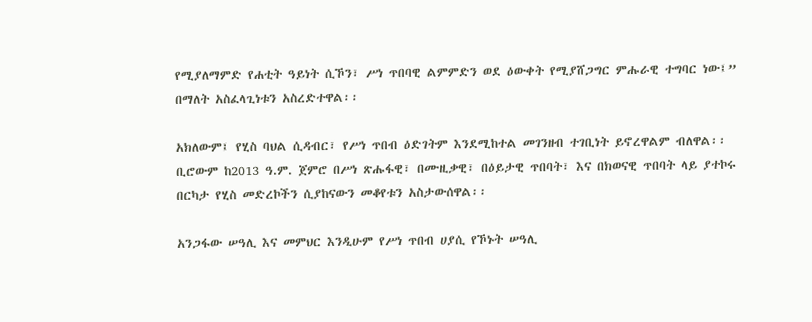የሚያለማምድ የሐቲት ዓይነት ሲኾን፣ ሥነ ጥበባዊ ልምምድን ወደ ዕውቀት የሚያሸጋግር ምሑራዊ ተግባር ነው፤” በማለት አስፈላጊነቱን አስረድተዋል፡፡

አክለውም፤ የሂስ ባህል ሲዳብር፣ የሥነ ጥበብ ዕድገትም እንደሚከተል መገንዘብ ተገቢነት ይኖረዋልም ብለዋል፡፡
ቢሮውም ከ2013 ዓ.ም. ጀምሮ በሥነ ጽሑፋዊ፣ በሙዚቃዊ፣ በዕይታዊ ጥበባት፣ እና በክወናዊ ጥበባት ላይ ያተኮሩ በርካታ የሂስ መድረኮችን ሲያከናውን መቆየቱን አስታውሰዋል፡፡

አንጋፋው ሠዓሊ እና መምህር እንዲሁም የሥነ ጥበብ ሀያሲ የኾኑት ሠዓሊ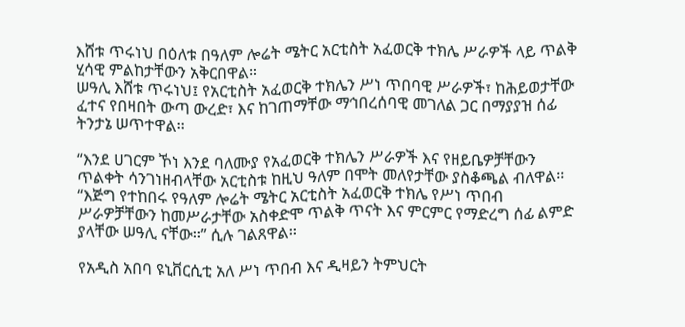እሸቱ ጥሩነህ በዕለቱ በዓለም ሎሬት ሜትር አርቲስት አፈወርቅ ተክሌ ሥራዎች ላይ ጥልቅ ሂሳዊ ምልከታቸውን አቅርበዋል።
ሠዓሊ እሸቱ ጥሩነህ፤ የአርቲስት አፈወርቅ ተክሌን ሥነ ጥበባዊ ሥራዎች፣ ከሕይወታቸው ፈተና የበዛበት ውጣ ውረድ፣ እና ከገጠማቸው ማኅበረሰባዊ መገለል ጋር በማያያዝ ሰፊ ትንታኔ ሠጥተዋል፡፡

“እንደ ሀገርም ኾነ እንደ ባለሙያ የአፈወርቅ ተክሌን ሥራዎች እና የዘይቤዎቻቸውን ጥልቀት ሳንገነዘብላቸው አርቲስቱ ከዚህ ዓለም በሞት መለየታቸው ያስቆጫል ብለዋል፡፡
“እጅግ የተከበሩ የዓለም ሎሬት ሜትር አርቲስት አፈወርቅ ተክሌ የሥነ ጥበብ ሥራዎቻቸውን ከመሥራታቸው አስቀድሞ ጥልቅ ጥናት እና ምርምር የማድረግ ሰፊ ልምድ ያላቸው ሠዓሊ ናቸው፡፡” ሲሉ ገልጸዋል፡፡

የአዲስ አበባ ዩኒቨርሲቲ አለ ሥነ ጥበብ እና ዲዛይን ትምህርት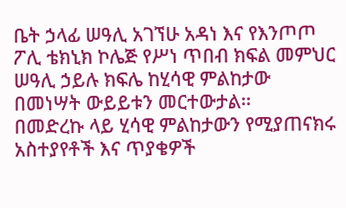ቤት ኃላፊ ሠዓሊ አገኘሁ አዳነ እና የእንጦጦ ፖሊ ቴክኒክ ኮሌጅ የሥነ ጥበብ ክፍል መምህር ሠዓሊ ኃይሉ ክፍሌ ከሂሳዊ ምልከታው በመነሣት ውይይቱን መርተውታል፡፡
በመድረኩ ላይ ሂሳዊ ምልከታውን የሚያጠናክሩ አስተያየቶች እና ጥያቄዎች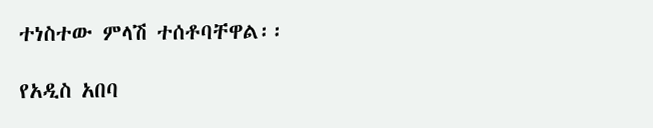ተነስተው ምላሽ ተሰቶባቸዋል፡፡

የአዲስ አበባ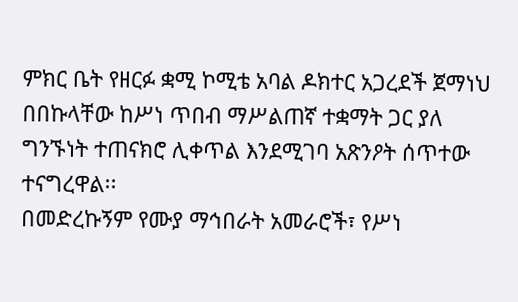ምክር ቤት የዘርፉ ቋሚ ኮሚቴ አባል ዶክተር አጋረደች ጀማነህ በበኩላቸው ከሥነ ጥበብ ማሥልጠኛ ተቋማት ጋር ያለ ግንኙነት ተጠናክሮ ሊቀጥል እንደሚገባ አጽንዖት ሰጥተው ተናግረዋል፡፡
በመድረኩኝም የሙያ ማኅበራት አመራሮች፣ የሥነ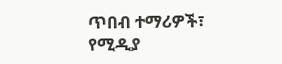ጥበብ ተማሪዎች፣ የሚዲያ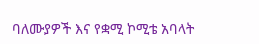ባለሙያዎች እና የቋሚ ኮሚቴ አባላት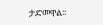ታድመዋል፡፡